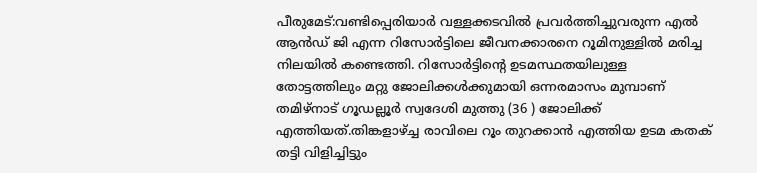പീരുമേട്:വണ്ടിപ്പെരിയാർ വള്ളക്കടവിൽ പ്രവർത്തിച്ചുവരുന്ന എൽ ആൻഡ് ജി എന്ന റിസോർട്ടിലെ ജീവനക്കാരനെ റൂമിനുള്ളിൽ മരിച്ച നിലയിൽ കണ്ടെത്തി. റിസോർട്ടിന്റെ ഉടമസ്ഥതയിലുള്ള തോട്ടത്തിലും മറ്റു ജോലിക്കൾക്കുമായി ഒന്നരമാസം മുമ്പാണ് തമിഴ്നാട് ഗൂഡല്ലൂർ സ്വദേശി മുത്തു (36 ) ജോലിക്ക് എത്തിയത്.തിങ്കളാഴ്ച്ച രാവിലെ റൂം തുറക്കാൻ എത്തിയ ഉടമ കതക് തട്ടി വിളിച്ചിട്ടും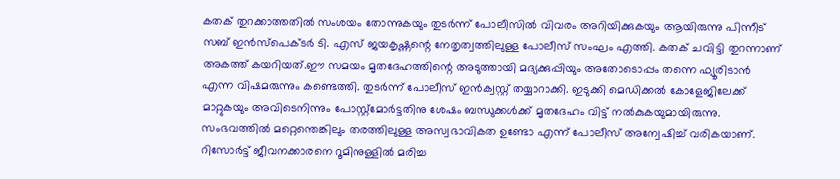കതക് തുറക്കാത്തതിൽ സംശയം തോന്നുകയും തുടർന്ന് പോലീസിൽ വിവരം അറിയിക്കുകയും ആയിരുന്നു പിന്നീട് സബ് ഇൻസ്പെക്ടർ ടി. എസ് ജയകൃഷ്ണന്റെ നേതൃത്വത്തിലുള്ള പോലീസ് സംഘം എത്തി. കതക് ചവിട്ടി തുറന്നാണ് അകത്ത് കയറിയത്.ഈ സമയം മൃതദേഹത്തിന്റെ അടുത്തായി മദ്യക്കുപ്പിയും അതോടൊപ്പം തന്നെ ഫ്യൂരിടാൻ എന്ന വിഷമരുന്നും കണ്ടെത്തി. തുടർന്ന് പോലീസ് ഇൻക്വസ്റ്റ് തയ്യാറാക്കി. ഇടുക്കി മെഡിക്കൽ കോളേജിലേക്ക് മാറ്റുകയും അവിടെനിന്നും പോസ്റ്റ്മോർട്ടതിനു ശേഷം ബന്ധുക്കൾക്ക് മൃതദേഹം വിട്ട് നൽകുകയുമായിരുന്നു. സംഭവത്തിൽ മറ്റെന്തെങ്കിലും തരത്തിലുള്ള അസ്വഭാവികത ഉണ്ടോ എന്ന് പോലീസ് അന്വേഷിച്ച് വരികയാണ്.
റിസോർട്ട് ജീവനക്കാരനെ റൂമിനുള്ളിൽ മരിച്ച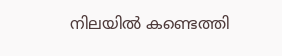നിലയിൽ കണ്ടെത്തി